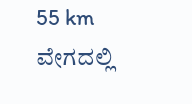55 km ವೇಗದಲ್ಲಿ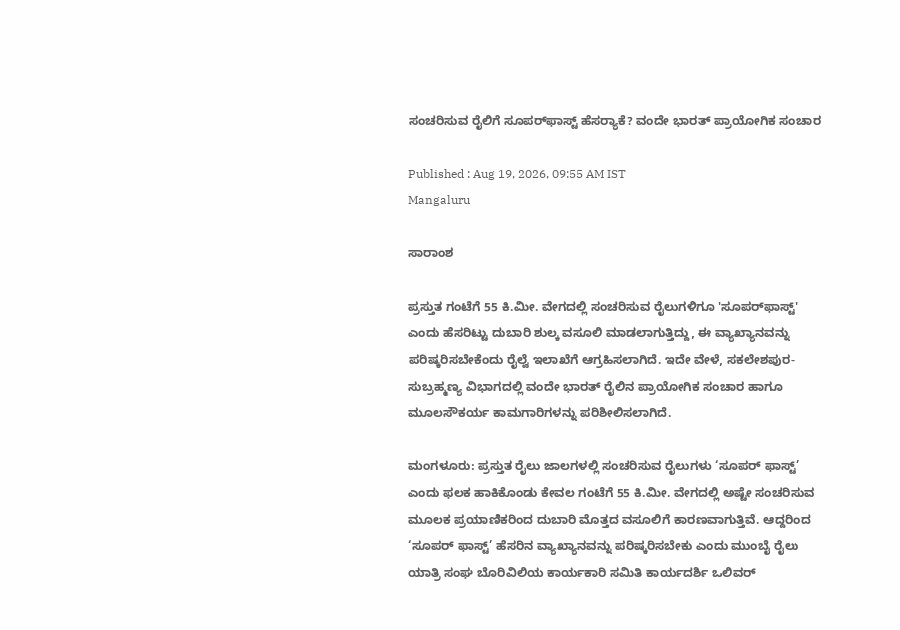ಸಂಚರಿಸುವ ರೈಲಿಗೆ ಸೂಪರ್‌ಫಾಸ್ಟ್ ಹೆಸರ‍್ಯಾಕೆ? ವಂದೇ ಭಾರತ್‌ ಪ್ರಾಯೋಗಿಕ ಸಂಚಾರ

Published : Aug 19, 2026, 09:55 AM IST
Mangaluru

ಸಾರಾಂಶ

ಪ್ರಸ್ತುತ ಗಂಟೆಗೆ 55 ಕಿ.ಮೀ. ವೇಗದಲ್ಲಿ ಸಂಚರಿಸುವ ರೈಲುಗಳಿಗೂ 'ಸೂಪರ್‌ಫಾಸ್ಟ್' ಎಂದು ಹೆಸರಿಟ್ಟು ದುಬಾರಿ ಶುಲ್ಕ ವಸೂಲಿ ಮಾಡಲಾಗುತ್ತಿದ್ದು, ಈ ವ್ಯಾಖ್ಯಾನವನ್ನು ಪರಿಷ್ಕರಿಸಬೇಕೆಂದು ರೈಲ್ವೆ ಇಲಾಖೆಗೆ ಆಗ್ರಹಿಸಲಾಗಿದೆ. ಇದೇ ವೇಳೆ, ಸಕಲೇಶಪುರ-ಸುಬ್ರಹ್ಮಣ್ಯ ವಿಭಾಗದಲ್ಲಿ ವಂದೇ ಭಾರತ್ ರೈಲಿನ ಪ್ರಾಯೋಗಿಕ ಸಂಚಾರ ಹಾಗೂ ಮೂಲಸೌಕರ್ಯ ಕಾಮಗಾರಿಗಳನ್ನು ಪರಿಶೀಲಿಸಲಾಗಿದೆ.

ಮಂಗಳೂರು: ಪ್ರಸ್ತುತ ರೈಲು ಜಾಲಗಳಲ್ಲಿ ಸಂಚರಿಸುವ ರೈಲುಗಳು ‘ಸೂಪರ್‌ ಫಾಸ್ಟ್‌’ ಎಂದು ಫಲಕ ಹಾಕಿಕೊಂಡು ಕೇವಲ ಗಂಟೆಗೆ 55 ಕಿ.ಮೀ. ವೇಗದಲ್ಲಿ ಅಷ್ಟೇ ಸಂಚರಿಸುವ ಮೂಲಕ ಪ್ರಯಾಣಿಕರಿಂದ ದುಬಾರಿ ಮೊತ್ತದ ವಸೂಲಿಗೆ ಕಾರಣವಾಗುತ್ತಿವೆ. ಆದ್ದರಿಂದ ‘ಸೂಪರ್‌ ಫಾಸ್ಟ್‌’ ಹೆಸರಿನ ವ್ಯಾಖ್ಯಾನವನ್ನು ಪರಿಷ್ಕರಿಸಬೇಕು ಎಂದು ಮುಂಬೈ ರೈಲು ಯಾತ್ರಿ ಸಂಘ ಬೊರಿವಿಲಿಯ ಕಾರ್ಯಕಾರಿ ಸಮಿತಿ ಕಾರ್ಯದರ್ಶಿ ಒಲಿವರ್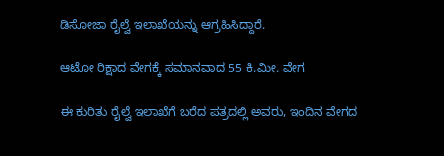ಡಿಸೋಜಾ ರೈಲ್ವೆ ಇಲಾಖೆಯನ್ನು ಆಗ್ರಹಿಸಿದ್ದಾರೆ.

ಆಟೋ ರಿಕ್ಷಾದ ವೇಗಕ್ಕೆ ಸಮಾನವಾದ 55 ಕಿ.ಮೀ. ವೇಗ

ಈ ಕುರಿತು ರೈಲ್ವೆ ಇಲಾಖೆಗೆ ಬರೆದ ಪತ್ರದಲ್ಲಿ ಅವರು, ಇಂದಿನ ವೇಗದ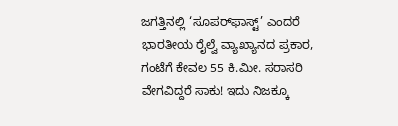ಜಗತ್ತಿನಲ್ಲಿ ‘ಸೂಪರ್‌ಫಾಸ್ಟ್’ ಎಂದರೆ ಭಾರತೀಯ ರೈಲ್ವೆ ವ್ಯಾಖ್ಯಾನದ ಪ್ರಕಾರ, ಗಂಟೆಗೆ ಕೇವಲ 55 ಕಿ.ಮೀ. ಸರಾಸರಿ ವೇಗವಿದ್ದರೆ ಸಾಕು! ಇದು ನಿಜಕ್ಕೂ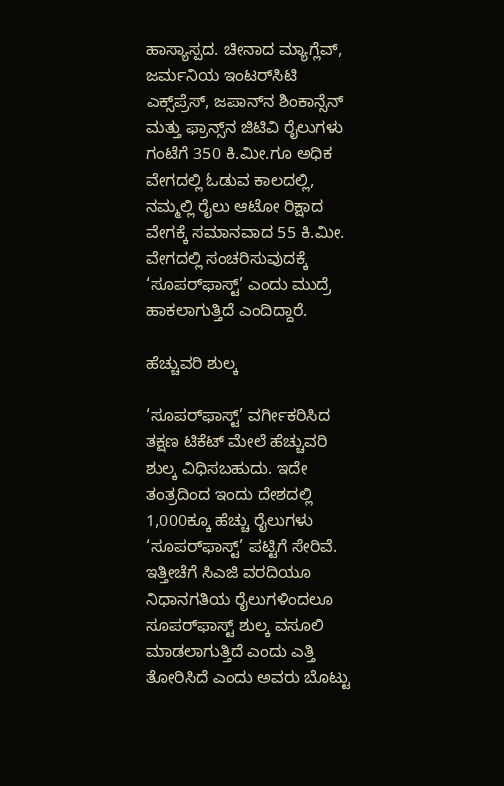ಹಾಸ್ಯಾಸ್ಪದ. ಚೀನಾದ ಮ್ಯಾಗ್ಲೆವ್, ಜರ್ಮನಿಯ ಇಂಟರ್‌ಸಿಟಿ ಎಕ್ಸ್‌ಪ್ರೆಸ್, ಜಪಾನ್‌ನ ಶಿಂಕಾನ್ಸೆನ್ ಮತ್ತು ಫ್ರಾನ್ಸ್‌ನ ಜಿಟಿವಿ ರೈಲುಗಳು ಗಂಟೆಗೆ 350 ಕಿ.ಮೀ.ಗೂ ಅಧಿಕ ವೇಗದಲ್ಲಿ ಓಡುವ ಕಾಲದಲ್ಲಿ, ನಮ್ಮಲ್ಲಿ ರೈಲು ಆಟೋ ರಿಕ್ಷಾದ ವೇಗಕ್ಕೆ ಸಮಾನವಾದ 55 ಕಿ.ಮೀ. ವೇಗದಲ್ಲಿ ಸಂಚರಿಸುವುದಕ್ಕೆ ‘ಸೂಪರ್‌ಫಾಸ್ಟ್’ ಎಂದು ಮುದ್ರೆ ಹಾಕಲಾಗುತ್ತಿದೆ ಎಂದಿದ್ದಾರೆ.

ಹೆಚ್ಚುವರಿ ಶುಲ್ಕ

‘ಸೂಪರ್‌ಫಾಸ್ಟ್’ ವರ್ಗೀಕರಿಸಿದ ತಕ್ಷಣ ಟಿಕೆಟ್ ಮೇಲೆ ಹೆಚ್ಚುವರಿ ಶುಲ್ಕ ವಿಧಿಸಬಹುದು. ಇದೇ ತಂತ್ರದಿಂದ ಇಂದು ದೇಶದಲ್ಲಿ 1,000ಕ್ಕೂ ಹೆಚ್ಚು ರೈಲುಗಳು ‘ಸೂಪರ್‌ಫಾಸ್ಟ್’ ಪಟ್ಟಿಗೆ ಸೇರಿವೆ. ಇತ್ತೀಚೆಗೆ ಸಿಎಜಿ ವರದಿಯೂ ನಿಧಾನಗತಿಯ ರೈಲುಗಳಿಂದಲೂ ಸೂಪರ್‌ಫಾಸ್ಟ್ ಶುಲ್ಕ ವಸೂಲಿ ಮಾಡಲಾಗುತ್ತಿದೆ ಎಂದು ಎತ್ತಿ ತೋರಿಸಿದೆ ಎಂದು ಅವರು ಬೊಟ್ಟು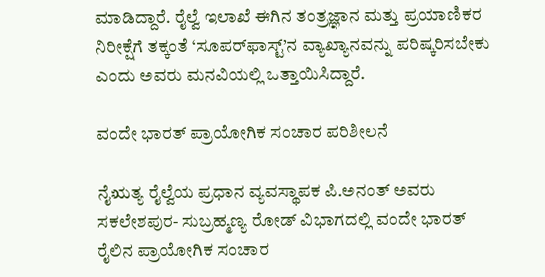ಮಾಡಿದ್ದಾರೆ. ರೈಲ್ವೆ ಇಲಾಖೆ ಈಗಿನ ತಂತ್ರಜ್ಞಾನ ಮತ್ತು ಪ್ರಯಾಣಿಕರ ನಿರೀಕ್ಷೆಗೆ ತಕ್ಕಂತೆ ‘ಸೂಪರ್‌ಫಾಸ್ಟ್’ನ ವ್ಯಾಖ್ಯಾನವನ್ನು ಪರಿಷ್ಕರಿಸಬೇಕು ಎಂದು ಅವರು ಮನವಿಯಲ್ಲಿ ಒತ್ತಾಯಿಸಿದ್ದಾರೆ.

ವಂದೇ ಭಾರತ್‌ ಪ್ರಾಯೋಗಿಕ ಸಂಚಾರ ಪರಿಶೀಲನೆ

ನೈಋತ್ಯ ರೈಲ್ವೆಯ ಪ್ರಧಾನ ವ್ಯವಸ್ಥಾಪಕ ಪಿ.ಅನಂತ್ ಅವರು ಸಕಲೇಶಪುರ- ಸುಬ್ರಹ್ಮಣ್ಯ ರೋಡ್ ವಿಭಾಗದಲ್ಲಿ ವಂದೇ ಭಾರತ್ ರೈಲಿನ ಪ್ರಾಯೋಗಿಕ ಸಂಚಾರ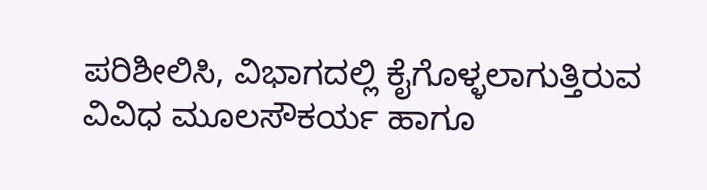ಪರಿಶೀಲಿಸಿ, ವಿಭಾಗದಲ್ಲಿ ಕೈಗೊಳ್ಳಲಾಗುತ್ತಿರುವ ವಿವಿಧ ಮೂಲಸೌಕರ್ಯ ಹಾಗೂ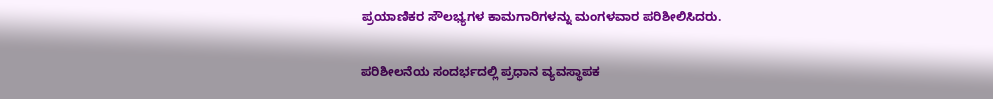ಪ್ರಯಾಣಿಕರ ಸೌಲಭ್ಯಗಳ ಕಾಮಗಾರಿಗಳನ್ನು ಮಂಗಳವಾರ ಪರಿಶೀಲಿಸಿದರು.

ಪರಿಶೀಲನೆಯ ಸಂದರ್ಭದಲ್ಲಿ ಪ್ರಧಾನ ವ್ಯವಸ್ಥಾಪಕ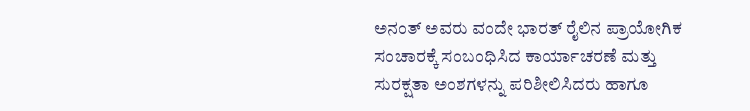ಅನಂತ್‌ ಅವರು ವಂದೇ ಭಾರತ್ ರೈಲಿನ ಪ್ರಾಯೋಗಿಕ ಸಂಚಾರಕ್ಕೆ ಸಂಬಂಧಿಸಿದ ಕಾರ್ಯಾಚರಣೆ ಮತ್ತು ಸುರಕ್ಷತಾ ಅಂಶಗಳನ್ನು ಪರಿಶೀಲಿಸಿದರು ಹಾಗೂ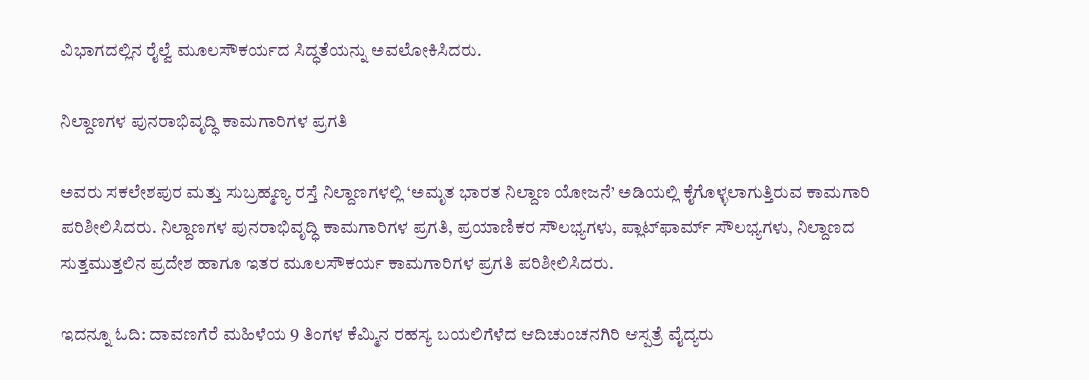ವಿಭಾಗದಲ್ಲಿನ ರೈಲ್ವೆ ಮೂಲಸೌಕರ್ಯದ ಸಿದ್ಧತೆಯನ್ನು ಅವಲೋಕಿಸಿದರು.

ನಿಲ್ದಾಣಗಳ ಪುನರಾಭಿವೃದ್ಧಿ ಕಾಮಗಾರಿಗಳ ಪ್ರಗತಿ

ಅವರು ಸಕಲೇಶಪುರ ಮತ್ತು ಸುಬ್ರಹ್ಮಣ್ಯ ರಸ್ತೆ ನಿಲ್ದಾಣಗಳಲ್ಲಿ ‘ಅಮೃತ ಭಾರತ ನಿಲ್ದಾಣ ಯೋಜನೆ’ ಅಡಿಯಲ್ಲಿ ಕೈಗೊಳ್ಳಲಾಗುತ್ತಿರುವ ಕಾಮಗಾರಿ ಪರಿಶೀಲಿಸಿದರು. ನಿಲ್ದಾಣಗಳ ಪುನರಾಭಿವೃದ್ಧಿ ಕಾಮಗಾರಿಗಳ ಪ್ರಗತಿ, ಪ್ರಯಾಣಿಕರ ಸೌಲಭ್ಯಗಳು, ಪ್ಲಾಟ್‌ಫಾರ್ಮ್ ಸೌಲಭ್ಯಗಳು, ನಿಲ್ದಾಣದ ಸುತ್ತಮುತ್ತಲಿನ ಪ್ರದೇಶ ಹಾಗೂ ಇತರ ಮೂಲಸೌಕರ್ಯ ಕಾಮಗಾರಿಗಳ ಪ್ರಗತಿ ಪರಿಶೀಲಿಸಿದರು.

ಇದನ್ನೂ ಓದಿ: ದಾವಣಗೆರೆ ಮಹಿಳೆಯ 9 ತಿಂಗಳ ಕೆಮ್ಮಿನ ರಹಸ್ಯ ಬಯಲಿಗೆಳೆದ ಆದಿಚುಂಚನಗಿರಿ ಆಸ್ಪತ್ರೆ ವೈದ್ಯರು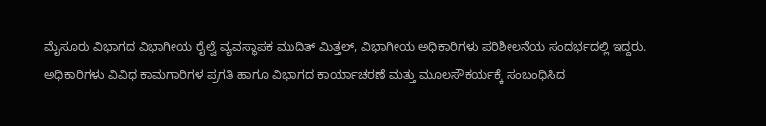ಮೈಸೂರು ವಿಭಾಗದ ವಿಭಾಗೀಯ ರೈಲ್ವೆ ವ್ಯವಸ್ಥಾಪಕ ಮುದಿತ್ ಮಿತ್ತಲ್, ವಿಭಾಗೀಯ ಅಧಿಕಾರಿಗಳು ಪರಿಶೀಲನೆಯ ಸಂದರ್ಭದಲ್ಲಿ ಇದ್ದರು. ಅಧಿಕಾರಿಗಳು ವಿವಿಧ ಕಾಮಗಾರಿಗಳ ಪ್ರಗತಿ ಹಾಗೂ ವಿಭಾಗದ ಕಾರ್ಯಾಚರಣೆ ಮತ್ತು ಮೂಲಸೌಕರ್ಯಕ್ಕೆ ಸಂಬಂಧಿಸಿದ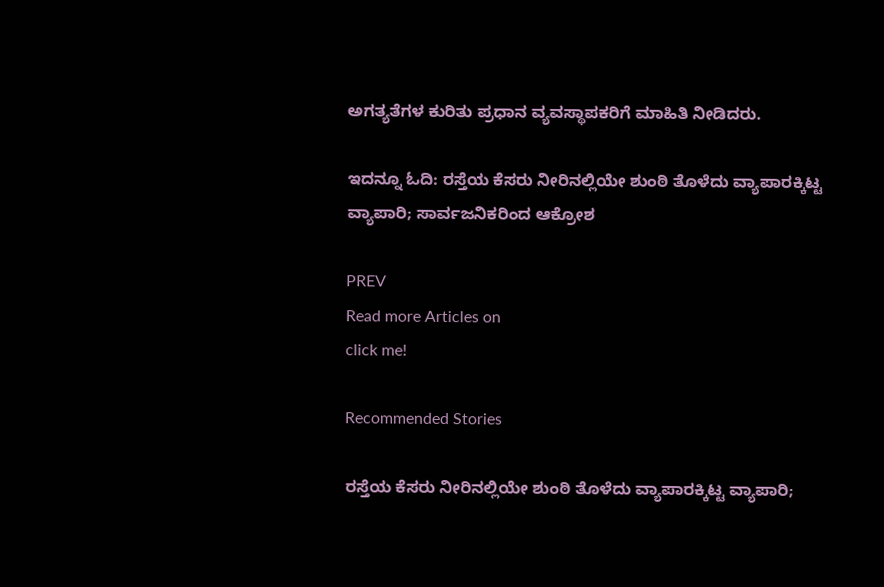ಅಗತ್ಯತೆಗಳ ಕುರಿತು ಪ್ರಧಾನ ವ್ಯವಸ್ಥಾಪಕರಿಗೆ ಮಾಹಿತಿ ನೀಡಿದರು.

ಇದನ್ನೂ ಓದಿ: ರಸ್ತೆಯ ಕೆಸರು ನೀರಿನಲ್ಲಿಯೇ ಶುಂಠಿ ತೊಳೆದು ವ್ಯಾಪಾರಕ್ಕಿಟ್ಟ ವ್ಯಾಪಾರಿ; ಸಾರ್ವಜನಿಕರಿಂದ ಆಕ್ರೋಶ

PREV
Read more Articles on
click me!

Recommended Stories

ರಸ್ತೆಯ ಕೆಸರು ನೀರಿನಲ್ಲಿಯೇ ಶುಂಠಿ ತೊಳೆದು ವ್ಯಾಪಾರಕ್ಕಿಟ್ಟ ವ್ಯಾಪಾರಿ;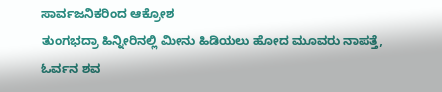ಸಾರ್ವಜನಿಕರಿಂದ ಆಕ್ರೋಶ
ತುಂಗಭದ್ರಾ ಹಿನ್ನೀರಿನಲ್ಲಿ ಮೀನು ಹಿಡಿಯಲು ಹೋದ ಮೂವರು ನಾಪತ್ತೆ, ಓರ್ವನ ಶವ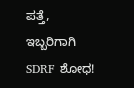ಪತ್ತೆ, ಇಬ್ಬರಿಗಾಗಿ SDRF ಶೋಧ!